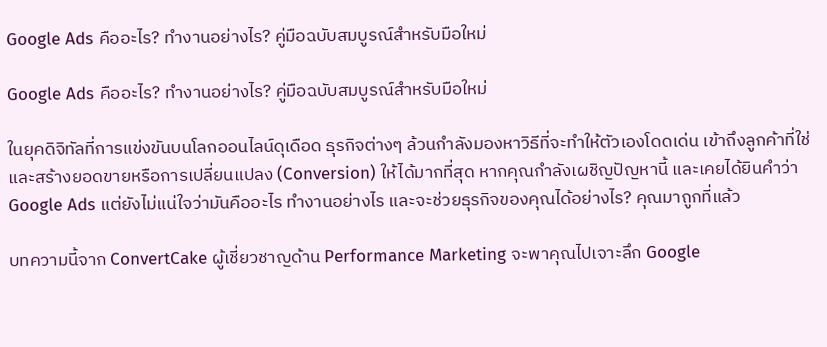Google Ads คืออะไร? ทำงานอย่างไร? คู่มือฉบับสมบูรณ์สำหรับมือใหม่

Google Ads คืออะไร? ทำงานอย่างไร? คู่มือฉบับสมบูรณ์สำหรับมือใหม่

ในยุคดิจิทัลที่การแข่งขันบนโลกออนไลน์ดุเดือด ธุรกิจต่างๆ ล้วนกำลังมองหาวิธีที่จะทำให้ตัวเองโดดเด่น เข้าถึงลูกค้าที่ใช่ และสร้างยอดขายหรือการเปลี่ยนแปลง (Conversion) ให้ได้มากที่สุด หากคุณกำลังเผชิญปัญหานี้ และเคยได้ยินคำว่า Google Ads แต่ยังไม่แน่ใจว่ามันคืออะไร ทำงานอย่างไร และจะช่วยธุรกิจของคุณได้อย่างไร? คุณมาถูกที่แล้ว

บทความนี้จาก ConvertCake ผู้เชี่ยวชาญด้าน Performance Marketing จะพาคุณไปเจาะลึก Google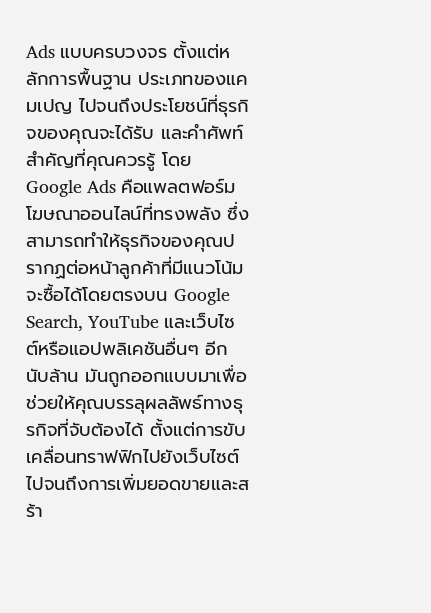Ads แบบครบวงจร ตั้งแต่หลักการพื้นฐาน ประเภทของแคมเปญ ไปจนถึงประโยชน์ที่ธุรกิจของคุณจะได้รับ และคำศัพท์สำคัญที่คุณควรรู้ โดย Google Ads คือแพลตฟอร์มโฆษณาออนไลน์ที่ทรงพลัง ซึ่งสามารถทำให้ธุรกิจของคุณปรากฏต่อหน้าลูกค้าที่มีแนวโน้มจะซื้อได้โดยตรงบน Google Search, YouTube และเว็บไซต์หรือแอปพลิเคชันอื่นๆ อีกนับล้าน มันถูกออกแบบมาเพื่อช่วยให้คุณบรรลุผลลัพธ์ทางธุรกิจที่จับต้องได้ ตั้งแต่การขับเคลื่อนทราฟฟิกไปยังเว็บไซต์ ไปจนถึงการเพิ่มยอดขายและสร้า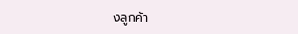งลูกค้า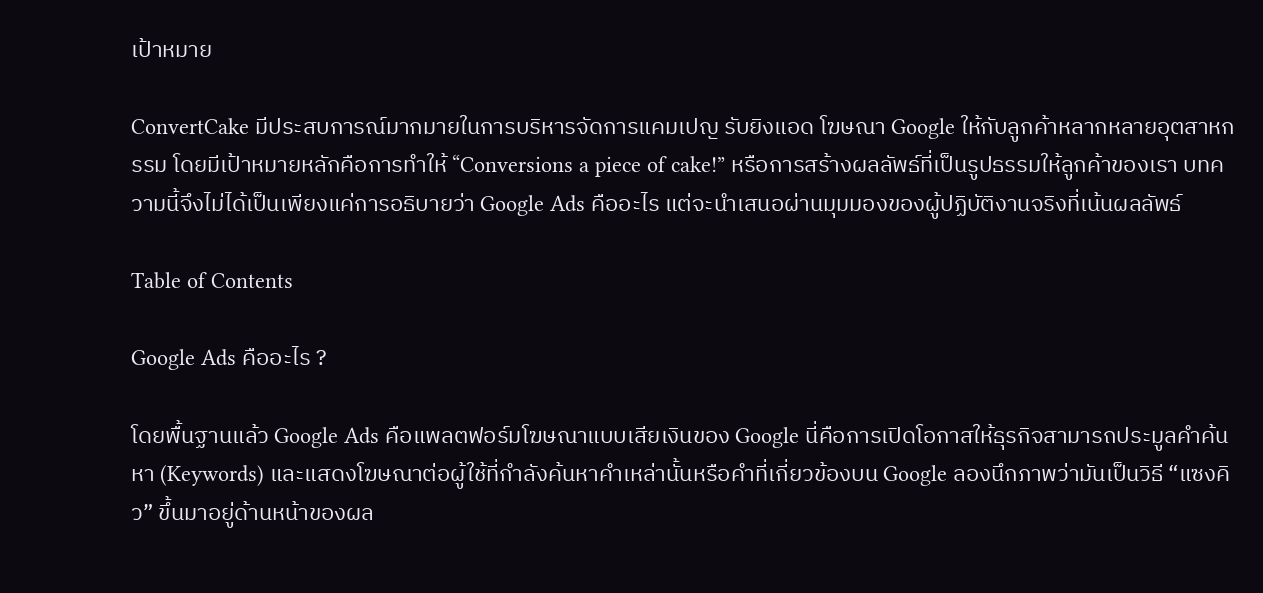เป้าหมาย

ConvertCake มีประสบการณ์มากมายในการบริหารจัดการแคมเปญ รับยิงแอด โฆษณา Google ให้กับลูกค้าหลากหลายอุตสาหกรรม โดยมีเป้าหมายหลักคือการทำให้ “Conversions a piece of cake!” หรือการสร้างผลลัพธ์ที่เป็นรูปธรรมให้ลูกค้าของเรา บทความนี้จึงไม่ได้เป็นเพียงแค่การอธิบายว่า Google Ads คืออะไร แต่จะนำเสนอผ่านมุมมองของผู้ปฏิบัติงานจริงที่เน้นผลลัพธ์

Table of Contents

Google Ads คืออะไร ?

โดยพื้นฐานแล้ว Google Ads คือแพลตฟอร์มโฆษณาแบบเสียเงินของ Google นี่คือการเปิดโอกาสให้ธุรกิจสามารถประมูลคำค้นหา (Keywords) และแสดงโฆษณาต่อผู้ใช้ที่กำลังค้นหาคำเหล่านั้นหรือคำที่เกี่ยวข้องบน Google ลองนึกภาพว่ามันเป็นวิธี “แซงคิว” ขึ้นมาอยู่ด้านหน้าของผล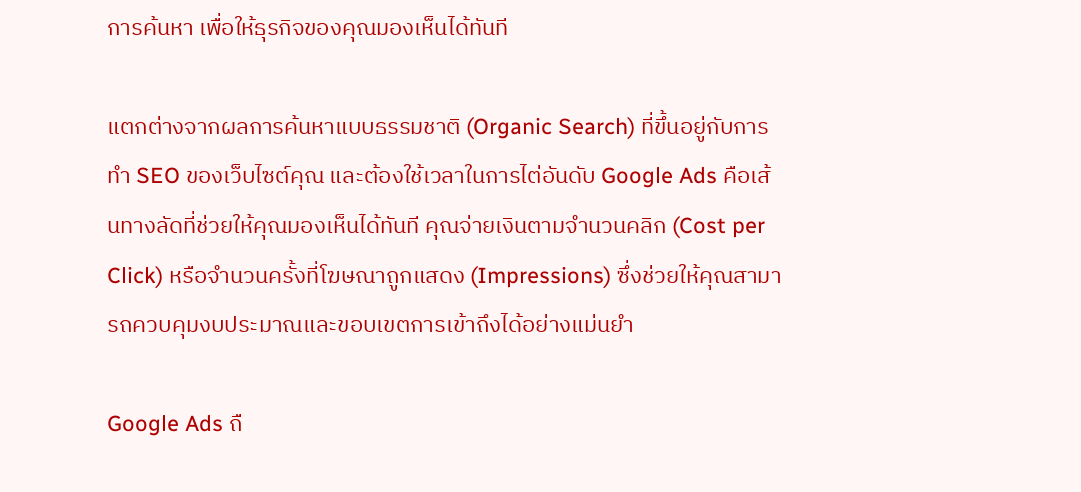การค้นหา เพื่อให้ธุรกิจของคุณมองเห็นได้ทันที

แตกต่างจากผลการค้นหาแบบธรรมชาติ (Organic Search) ที่ขึ้นอยู่กับการทำ SEO ของเว็บไซต์คุณ และต้องใช้เวลาในการไต่อันดับ Google Ads คือเส้นทางลัดที่ช่วยให้คุณมองเห็นได้ทันที คุณจ่ายเงินตามจำนวนคลิก (Cost per Click) หรือจำนวนครั้งที่โฆษณาถูกแสดง (Impressions) ซึ่งช่วยให้คุณสามารถควบคุมงบประมาณและขอบเขตการเข้าถึงได้อย่างแม่นยำ

Google Ads ถื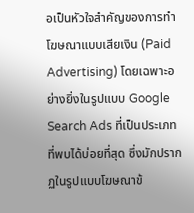อเป็นหัวใจสำคัญของการทำโฆษณาแบบเสียเงิน (Paid Advertising) โดยเฉพาะอย่างยิ่งในรูปแบบ Google Search Ads ที่เป็นประเภทที่พบได้บ่อยที่สุด ซึ่งมักปรากฏในรูปแบบโฆษณาข้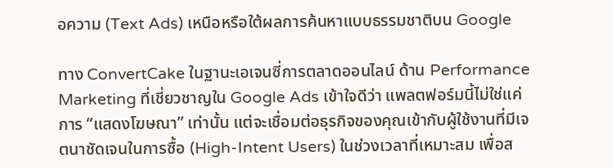อความ (Text Ads) เหนือหรือใต้ผลการค้นหาแบบธรรมชาติบน Google

ทาง ConvertCake ในฐานะเอเจนซี่การตลาดออนไลน์ ด้าน Performance Marketing ที่เชี่ยวชาญใน Google Ads เข้าใจดีว่า แพลตฟอร์มนี้ไม่ใช่แค่การ “แสดงโฆษณา” เท่านั้น แต่จะเชื่อมต่อธุรกิจของคุณเข้ากับผู้ใช้งานที่มีเจตนาชัดเจนในการซื้อ (High-Intent Users) ในช่วงเวลาที่เหมาะสม เพื่อส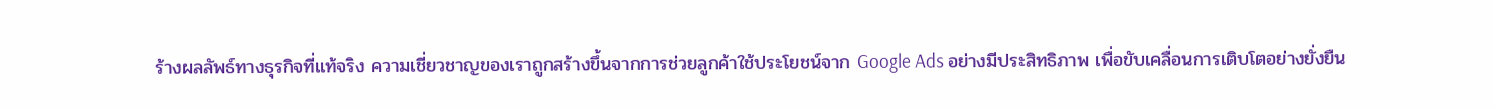ร้างผลลัพธ์ทางธุรกิจที่แท้จริง ความเชี่ยวชาญของเราถูกสร้างขึ้นจากการช่วยลูกค้าใช้ประโยชน์จาก Google Ads อย่างมีประสิทธิภาพ เพื่อขับเคลื่อนการเติบโตอย่างยั่งยืน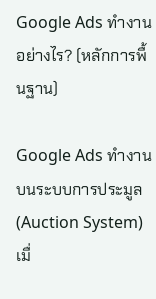Google Ads ทำงานอย่างไร? (หลักการพื้นฐาน)

Google Ads ทำงานบนระบบการประมูล (Auction System) เมื่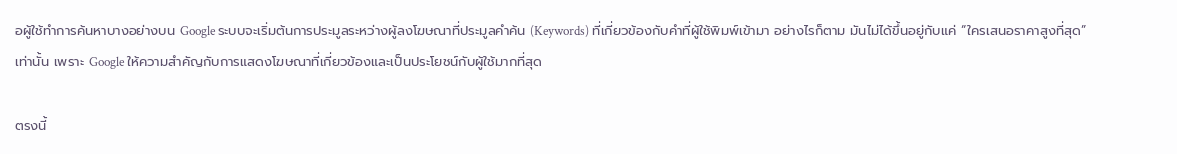อผู้ใช้ทำการค้นหาบางอย่างบน Google ระบบจะเริ่มต้นการประมูลระหว่างผู้ลงโฆษณาที่ประมูลคำค้น (Keywords) ที่เกี่ยวข้องกับคำที่ผู้ใช้พิมพ์เข้ามา อย่างไรก็ตาม มันไม่ได้ขึ้นอยู่กับแค่ “ใครเสนอราคาสูงที่สุด” เท่านั้น เพราะ Google ให้ความสำคัญกับการแสดงโฆษณาที่เกี่ยวข้องและเป็นประโยชน์กับผู้ใช้มากที่สุด

ตรงนี้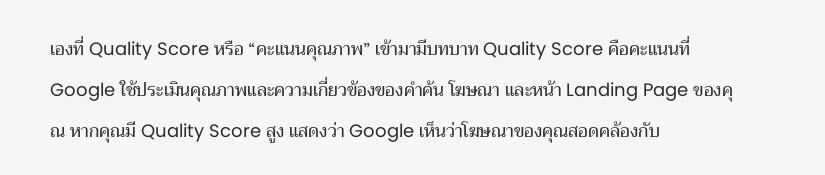เองที่ Quality Score หรือ “คะแนนคุณภาพ” เข้ามามีบทบาท Quality Score คือคะแนนที่ Google ใช้ประเมินคุณภาพและความเกี่ยวข้องของคำค้น โฆษณา และหน้า Landing Page ของคุณ หากคุณมี Quality Score สูง แสดงว่า Google เห็นว่าโฆษณาของคุณสอดคล้องกับ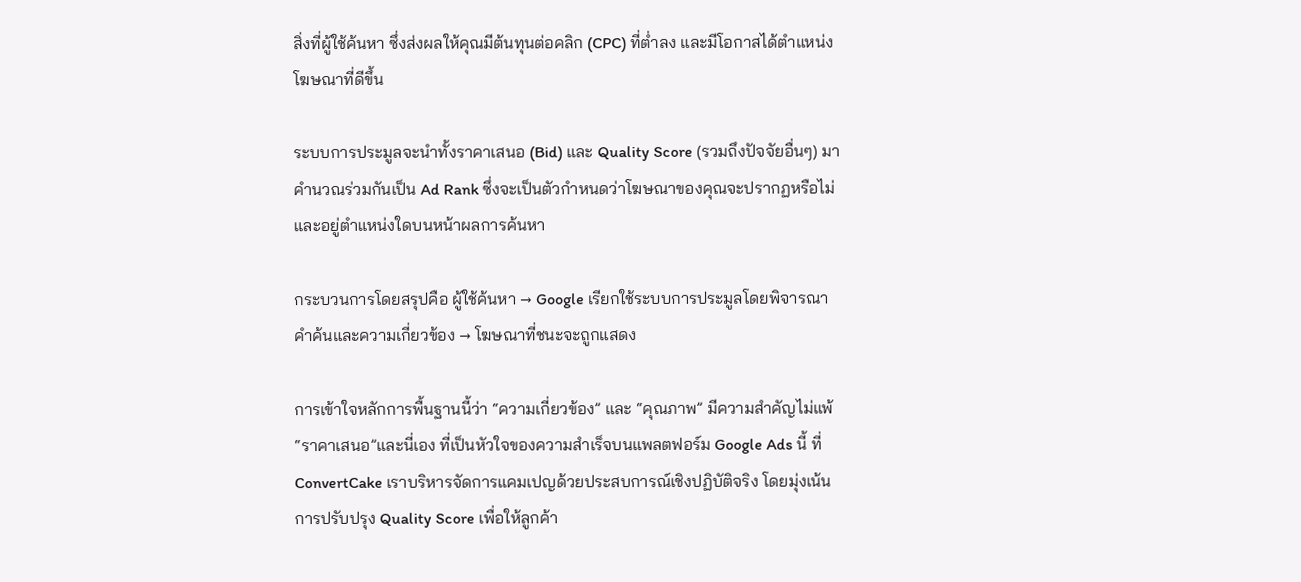สิ่งที่ผู้ใช้ค้นหา ซึ่งส่งผลให้คุณมีต้นทุนต่อคลิก (CPC) ที่ต่ำลง และมีโอกาสได้ตำแหน่งโฆษณาที่ดีขึ้น

ระบบการประมูลจะนำทั้งราคาเสนอ (Bid) และ Quality Score (รวมถึงปัจจัยอื่นๆ) มาคำนวณร่วมกันเป็น Ad Rank ซึ่งจะเป็นตัวกำหนดว่าโฆษณาของคุณจะปรากฏหรือไม่ และอยู่ตำแหน่งใดบนหน้าผลการค้นหา

กระบวนการโดยสรุปคือ ผู้ใช้ค้นหา → Google เรียกใช้ระบบการประมูลโดยพิจารณาคำค้นและความเกี่ยวข้อง → โฆษณาที่ชนะจะถูกแสดง

การเข้าใจหลักการพื้นฐานนี้ว่า “ความเกี่ยวข้อง” และ “คุณภาพ” มีความสำคัญไม่แพ้ “ราคาเสนอ”และนี่เอง ที่เป็นหัวใจของความสำเร็จบนแพลตฟอร์ม Google Ads นี้ ที่ ConvertCake เราบริหารจัดการแคมเปญด้วยประสบการณ์เชิงปฏิบัติจริง โดยมุ่งเน้นการปรับปรุง Quality Score เพื่อให้ลูกค้า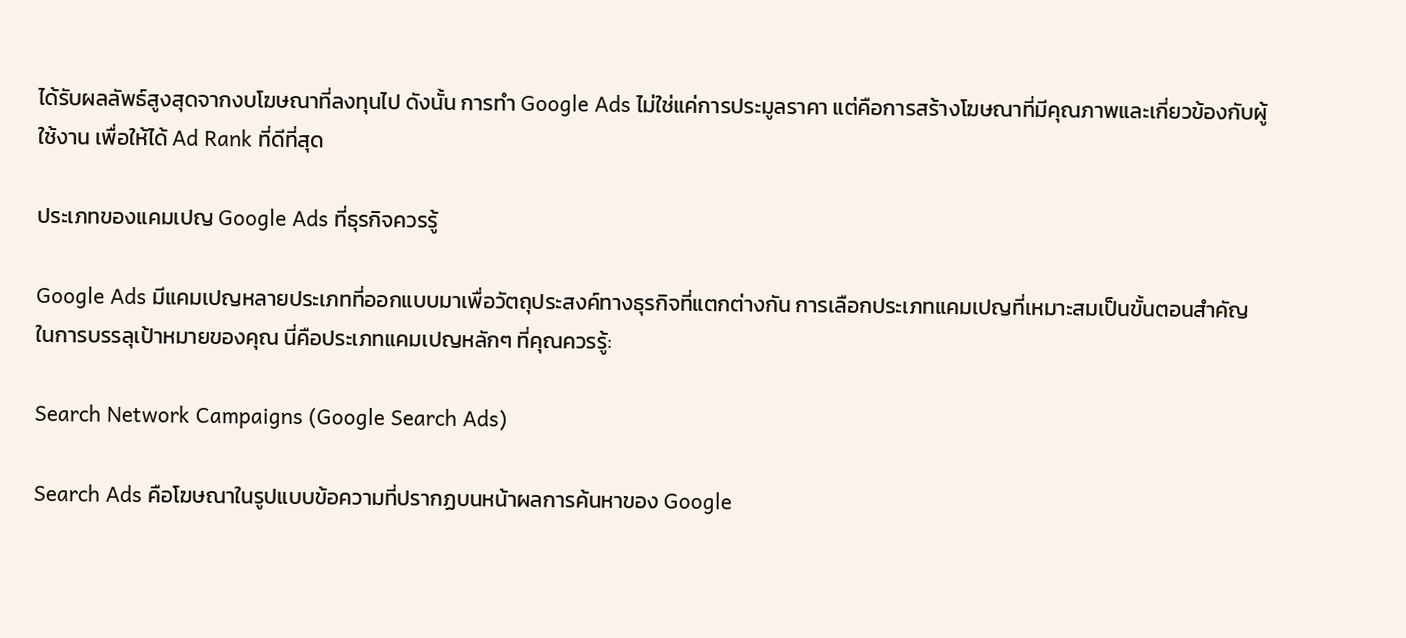ได้รับผลลัพธ์สูงสุดจากงบโฆษณาที่ลงทุนไป ดังนั้น การทำ Google Ads ไม่ใช่แค่การประมูลราคา แต่คือการสร้างโฆษณาที่มีคุณภาพและเกี่ยวข้องกับผู้ใช้งาน เพื่อให้ได้ Ad Rank ที่ดีที่สุด

ประเภทของแคมเปญ Google Ads ที่ธุรกิจควรรู้

Google Ads มีแคมเปญหลายประเภทที่ออกแบบมาเพื่อวัตถุประสงค์ทางธุรกิจที่แตกต่างกัน การเลือกประเภทแคมเปญที่เหมาะสมเป็นขั้นตอนสำคัญในการบรรลุเป้าหมายของคุณ นี่คือประเภทแคมเปญหลักๆ ที่คุณควรรู้:

Search Network Campaigns (Google Search Ads)

Search Ads คือโฆษณาในรูปแบบข้อความที่ปรากฏบนหน้าผลการค้นหาของ Google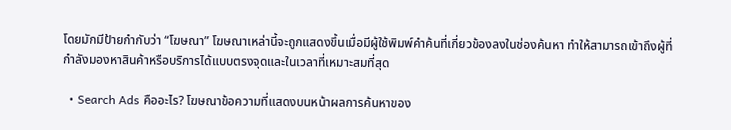โดยมักมีป้ายกำกับว่า “โฆษณา” โฆษณาเหล่านี้จะถูกแสดงขึ้นเมื่อมีผู้ใช้พิมพ์คำค้นที่เกี่ยวข้องลงในช่องค้นหา ทำให้สามารถเข้าถึงผู้ที่กำลังมองหาสินค้าหรือบริการได้แบบตรงจุดและในเวลาที่เหมาะสมที่สุด

  • Search Ads คืออะไร? โฆษณาข้อความที่แสดงบนหน้าผลการค้นหาของ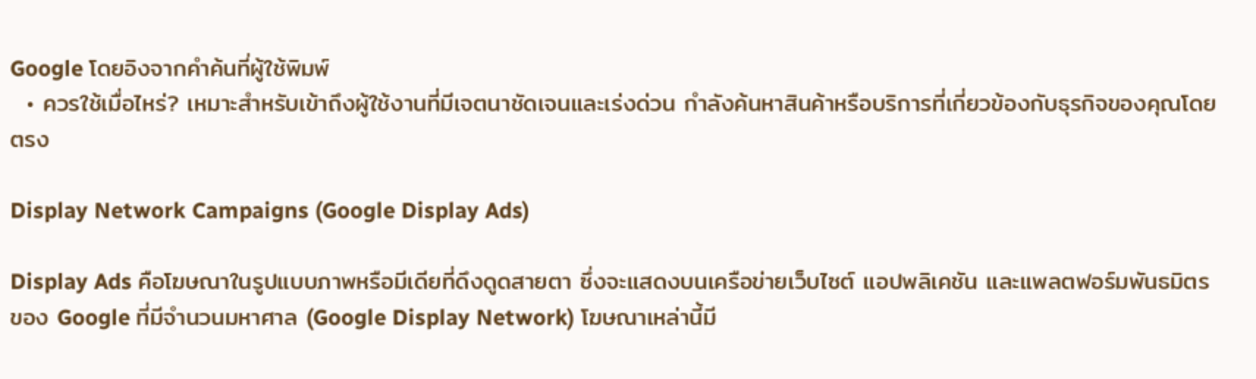Google โดยอิงจากคำค้นที่ผู้ใช้พิมพ์
  • ควรใช้เมื่อไหร่? เหมาะสำหรับเข้าถึงผู้ใช้งานที่มีเจตนาชัดเจนและเร่งด่วน กำลังค้นหาสินค้าหรือบริการที่เกี่ยวข้องกับธุรกิจของคุณโดยตรง

Display Network Campaigns (Google Display Ads)

Display Ads คือโฆษณาในรูปแบบภาพหรือมีเดียที่ดึงดูดสายตา ซึ่งจะแสดงบนเครือข่ายเว็บไซต์ แอปพลิเคชัน และแพลตฟอร์มพันธมิตรของ Google ที่มีจำนวนมหาศาล (Google Display Network) โฆษณาเหล่านี้มี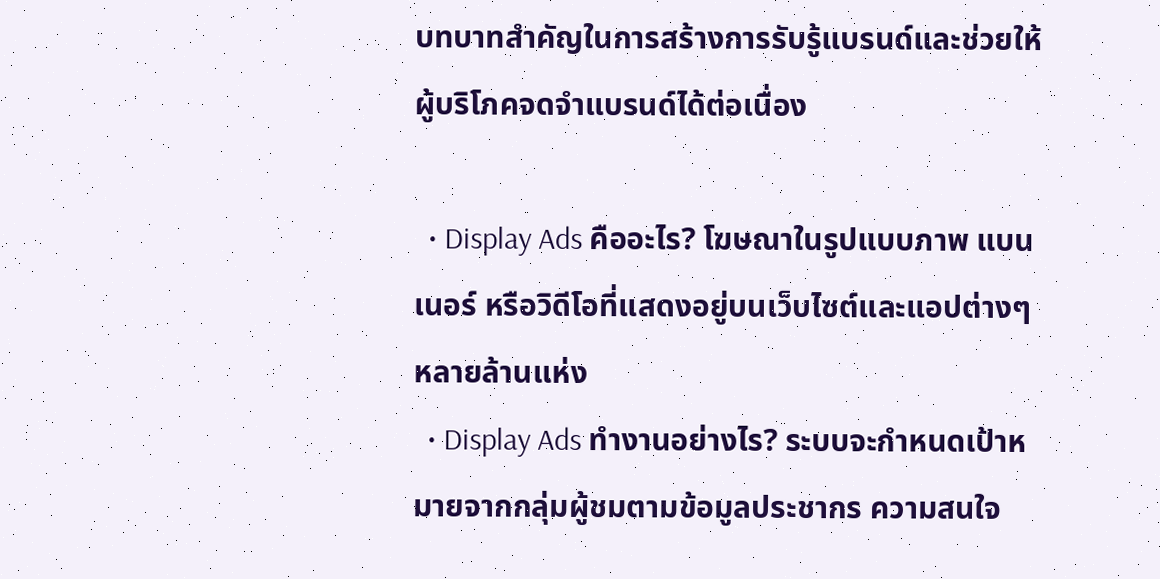บทบาทสำคัญในการสร้างการรับรู้แบรนด์และช่วยให้ผู้บริโภคจดจำแบรนด์ได้ต่อเนื่อง

  • Display Ads คืออะไร? โฆษณาในรูปแบบภาพ แบนเนอร์ หรือวิดีโอที่แสดงอยู่บนเว็บไซต์และแอปต่างๆ หลายล้านแห่ง
  • Display Ads ทำงานอย่างไร? ระบบจะกำหนดเป้าหมายจากกลุ่มผู้ชมตามข้อมูลประชากร ความสนใจ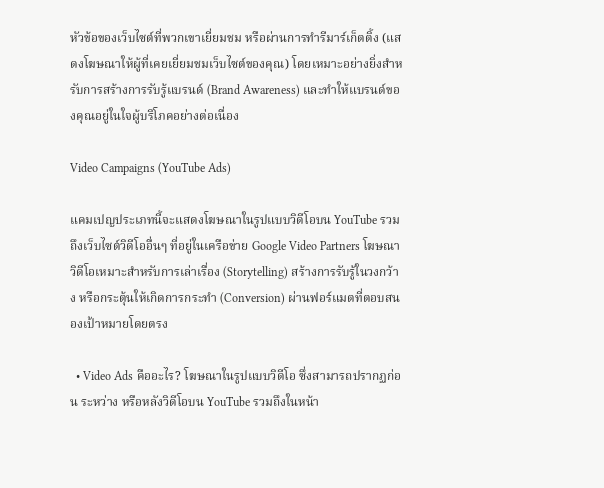หัวข้อของเว็บไซต์ที่พวกเขาเยี่ยมชม หรือผ่านการทำรีมาร์เก็ตติ้ง (แสดงโฆษณาให้ผู้ที่เคยเยี่ยมชมเว็บไซต์ของคุณ) โดยเหมาะอย่างยิ่งสำหรับการสร้างการรับรู้แบรนด์ (Brand Awareness) และทำให้แบรนด์ของคุณอยู่ในใจผู้บริโภคอย่างต่อเนื่อง

Video Campaigns (YouTube Ads)

แคมเปญประเภทนี้จะแสดงโฆษณาในรูปแบบวิดีโอบน YouTube รวมถึงเว็บไซต์วิดีโออื่นๆ ที่อยู่ในเครือข่าย Google Video Partners โฆษณาวิดีโอเหมาะสำหรับการเล่าเรื่อง (Storytelling) สร้างการรับรู้ในวงกว้าง หรือกระตุ้นให้เกิดการกระทำ (Conversion) ผ่านฟอร์แมตที่ตอบสนองเป้าหมายโดยตรง

  • Video Ads คืออะไร? โฆษณาในรูปแบบวิดีโอ ซึ่งสามารถปรากฏก่อน ระหว่าง หรือหลังวิดีโอบน YouTube รวมถึงในหน้า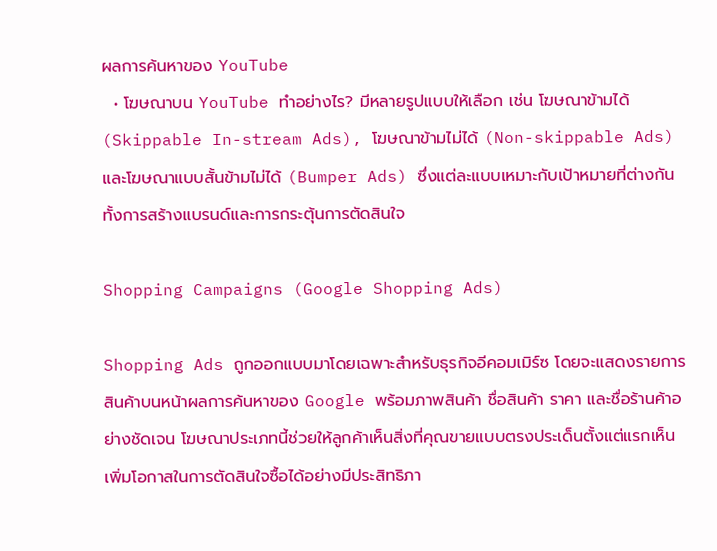ผลการค้นหาของ YouTube
  • โฆษณาบน YouTube ทำอย่างไร? มีหลายรูปแบบให้เลือก เช่น โฆษณาข้ามได้ (Skippable In-stream Ads), โฆษณาข้ามไม่ได้ (Non-skippable Ads) และโฆษณาแบบสั้นข้ามไม่ได้ (Bumper Ads) ซึ่งแต่ละแบบเหมาะกับเป้าหมายที่ต่างกัน ทั้งการสร้างแบรนด์และการกระตุ้นการตัดสินใจ

Shopping Campaigns (Google Shopping Ads)

Shopping Ads ถูกออกแบบมาโดยเฉพาะสำหรับธุรกิจอีคอมเมิร์ซ โดยจะแสดงรายการสินค้าบนหน้าผลการค้นหาของ Google พร้อมภาพสินค้า ชื่อสินค้า ราคา และชื่อร้านค้าอย่างชัดเจน โฆษณาประเภทนี้ช่วยให้ลูกค้าเห็นสิ่งที่คุณขายแบบตรงประเด็นตั้งแต่แรกเห็น เพิ่มโอกาสในการตัดสินใจซื้อได้อย่างมีประสิทธิภา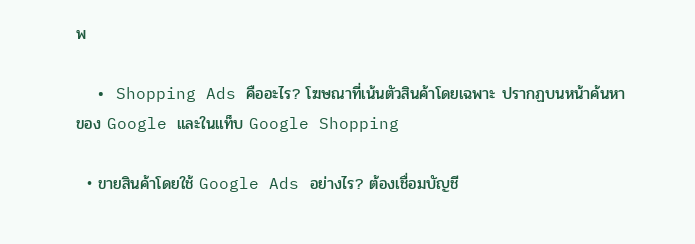พ

  • Shopping Ads คืออะไร? โฆษณาที่เน้นตัวสินค้าโดยเฉพาะ ปรากฏบนหน้าค้นหาของ Google และในแท็บ Google Shopping

  • ขายสินค้าโดยใช้ Google Ads อย่างไร? ต้องเชื่อมบัญชี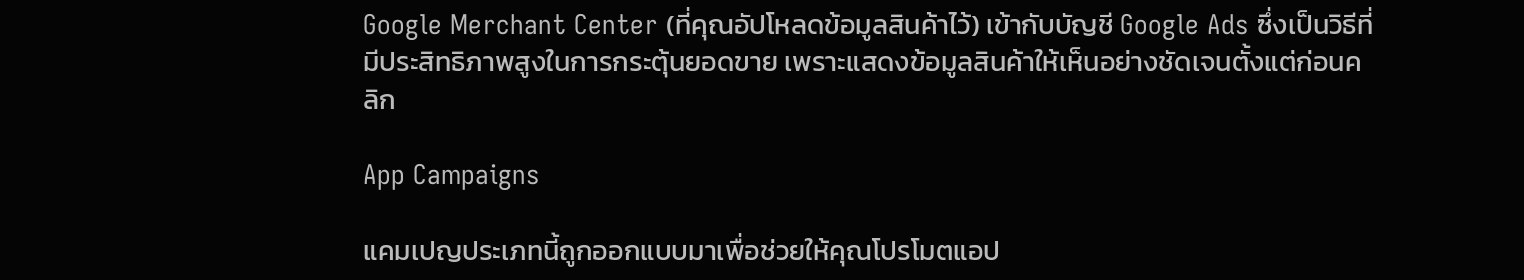Google Merchant Center (ที่คุณอัปโหลดข้อมูลสินค้าไว้) เข้ากับบัญชี Google Ads ซึ่งเป็นวิธีที่มีประสิทธิภาพสูงในการกระตุ้นยอดขาย เพราะแสดงข้อมูลสินค้าให้เห็นอย่างชัดเจนตั้งแต่ก่อนคลิก

App Campaigns

แคมเปญประเภทนี้ถูกออกแบบมาเพื่อช่วยให้คุณโปรโมตแอป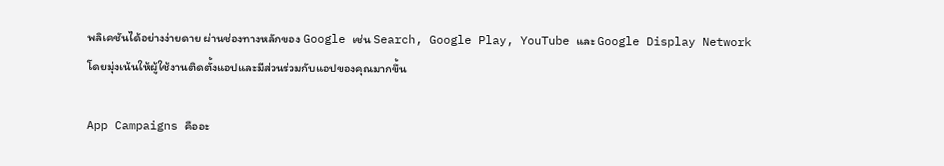พลิเคชันได้อย่างง่ายดาย ผ่านช่องทางหลักของ Google เช่น Search, Google Play, YouTube และ Google Display Network โดยมุ่งเน้นให้ผู้ใช้งานติดตั้งแอปและมีส่วนร่วมกับแอปของคุณมากขึ้น

App Campaigns คืออะ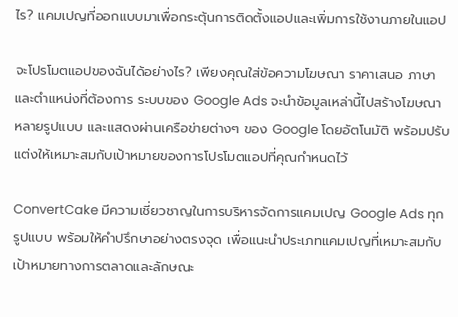ไร? แคมเปญที่ออกแบบมาเพื่อกระตุ้นการติดตั้งแอปและเพิ่มการใช้งานภายในแอป

จะโปรโมตแอปของฉันได้อย่างไร? เพียงคุณใส่ข้อความโฆษณา ราคาเสนอ ภาษา และตำแหน่งที่ต้องการ ระบบของ Google Ads จะนำข้อมูลเหล่านี้ไปสร้างโฆษณาหลายรูปแบบ และแสดงผ่านเครือข่ายต่างๆ ของ Google โดยอัตโนมัติ พร้อมปรับแต่งให้เหมาะสมกับเป้าหมายของการโปรโมตแอปที่คุณกำหนดไว้

ConvertCake มีความเชี่ยวชาญในการบริหารจัดการแคมเปญ Google Ads ทุกรูปแบบ พร้อมให้คำปรึกษาอย่างตรงจุด เพื่อแนะนำประเภทแคมเปญที่เหมาะสมกับเป้าหมายทางการตลาดและลักษณะ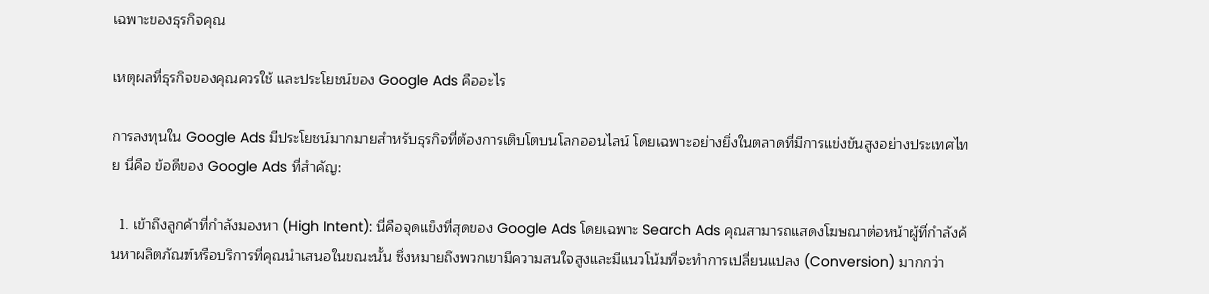เฉพาะของธุรกิจคุณ

เหตุผลที่ธุรกิจของคุณควรใช้ และประโยชน์ของ Google Ads คืออะไร

การลงทุนใน Google Ads มีประโยชน์มากมายสำหรับธุรกิจที่ต้องการเติบโตบนโลกออนไลน์ โดยเฉพาะอย่างยิ่งในตลาดที่มีการแข่งขันสูงอย่างประเทศไทย นี่คือ ข้อดีของ Google Ads ที่สำคัญ:

  1. เข้าถึงลูกค้าที่กำลังมองหา (High Intent): นี่คือจุดแข็งที่สุดของ Google Ads โดยเฉพาะ Search Ads คุณสามารถแสดงโฆษณาต่อหน้าผู้ที่กำลังค้นหาผลิตภัณฑ์หรือบริการที่คุณนำเสนอในขณะนั้น ซึ่งหมายถึงพวกเขามีความสนใจสูงและมีแนวโน้มที่จะทำการเปลี่ยนแปลง (Conversion) มากกว่า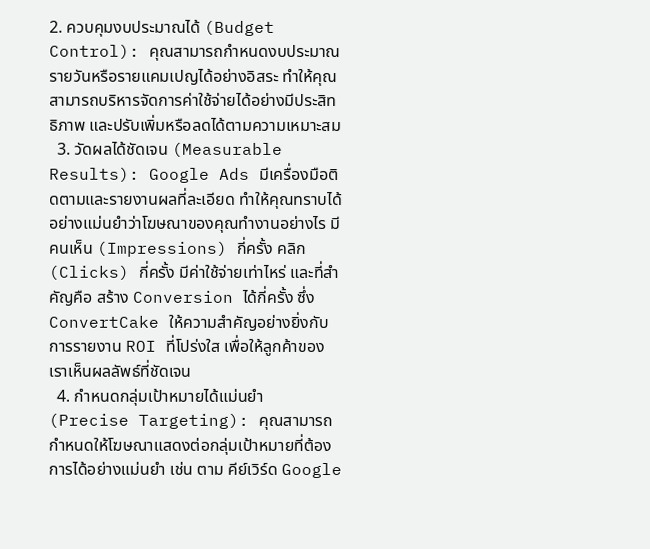2. ควบคุมงบประมาณได้ (Budget Control): คุณสามารถกำหนดงบประมาณรายวันหรือรายแคมเปญได้อย่างอิสระ ทำให้คุณสามารถบริหารจัดการค่าใช้จ่ายได้อย่างมีประสิทธิภาพ และปรับเพิ่มหรือลดได้ตามความเหมาะสม
  3. วัดผลได้ชัดเจน (Measurable Results): Google Ads มีเครื่องมือติดตามและรายงานผลที่ละเอียด ทำให้คุณทราบได้อย่างแม่นยำว่าโฆษณาของคุณทำงานอย่างไร มีคนเห็น (Impressions) กี่ครั้ง คลิก (Clicks) กี่ครั้ง มีค่าใช้จ่ายเท่าไหร่ และที่สำคัญคือ สร้าง Conversion ได้กี่ครั้ง ซึ่ง ConvertCake ให้ความสำคัญอย่างยิ่งกับการรายงาน ROI ที่โปร่งใส เพื่อให้ลูกค้าของเราเห็นผลลัพธ์ที่ชัดเจน
  4. กำหนดกลุ่มเป้าหมายได้แม่นยำ (Precise Targeting): คุณสามารถกำหนดให้โฆษณาแสดงต่อกลุ่มเป้าหมายที่ต้องการได้อย่างแม่นยำ เช่น ตาม คีย์เวิร์ด Google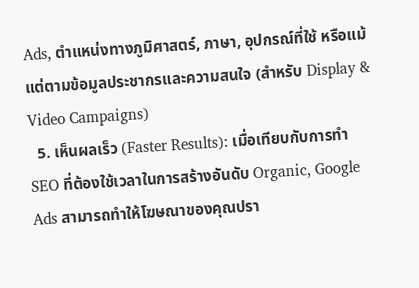Ads, ตำแหน่งทางภูมิศาสตร์, ภาษา, อุปกรณ์ที่ใช้ หรือแม้แต่ตามข้อมูลประชากรและความสนใจ (สำหรับ Display & Video Campaigns)
  5. เห็นผลเร็ว (Faster Results): เมื่อเทียบกับการทำ SEO ที่ต้องใช้เวลาในการสร้างอันดับ Organic, Google Ads สามารถทำให้โฆษณาของคุณปรา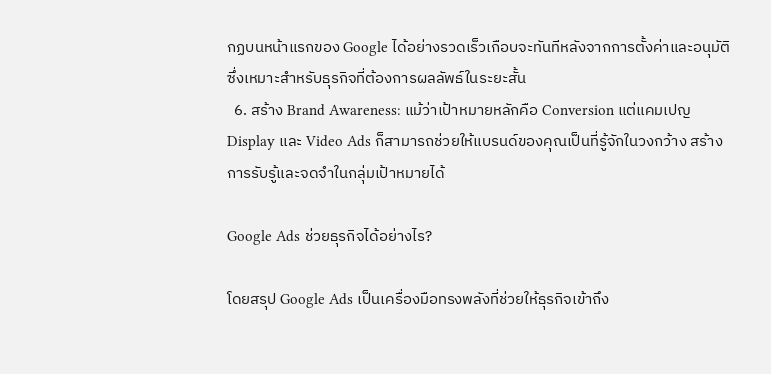กฏบนหน้าแรกของ Google ได้อย่างรวดเร็วเกือบจะทันทีหลังจากการตั้งค่าและอนุมัติ ซึ่งเหมาะสำหรับธุรกิจที่ต้องการผลลัพธ์ในระยะสั้น
  6. สร้าง Brand Awareness: แม้ว่าเป้าหมายหลักคือ Conversion แต่แคมเปญ Display และ Video Ads ก็สามารถช่วยให้แบรนด์ของคุณเป็นที่รู้จักในวงกว้าง สร้างการรับรู้และจดจำในกลุ่มเป้าหมายได้

Google Ads ช่วยธุรกิจได้อย่างไร?

โดยสรุป Google Ads เป็นเครื่องมือทรงพลังที่ช่วยให้ธุรกิจเข้าถึง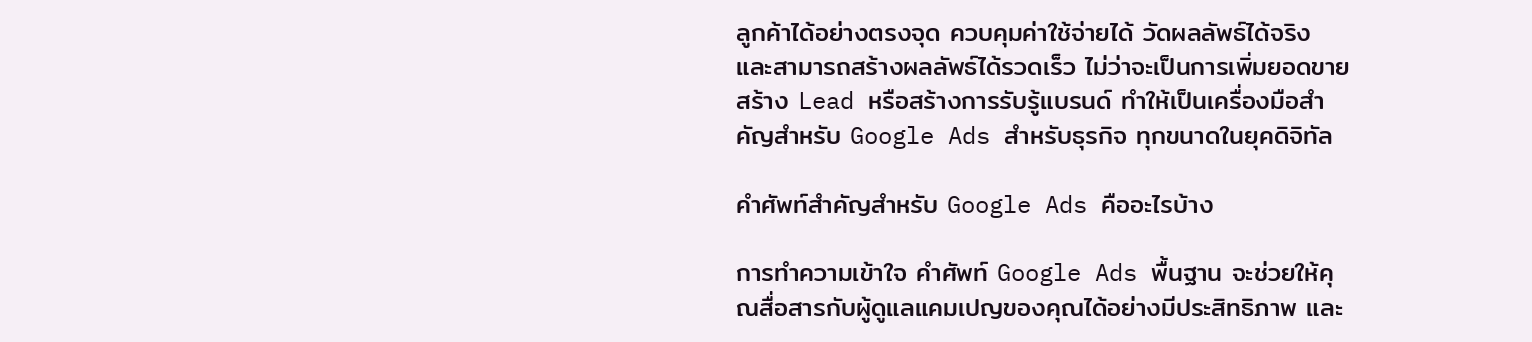ลูกค้าได้อย่างตรงจุด ควบคุมค่าใช้จ่ายได้ วัดผลลัพธ์ได้จริง และสามารถสร้างผลลัพธ์ได้รวดเร็ว ไม่ว่าจะเป็นการเพิ่มยอดขาย สร้าง Lead หรือสร้างการรับรู้แบรนด์ ทำให้เป็นเครื่องมือสำคัญสำหรับ Google Ads สำหรับธุรกิจ ทุกขนาดในยุคดิจิทัล

คำศัพท์สำคัญสำหรับ Google Ads คืออะไรบ้าง

การทำความเข้าใจ คำศัพท์ Google Ads พื้นฐาน จะช่วยให้คุณสื่อสารกับผู้ดูแลแคมเปญของคุณได้อย่างมีประสิทธิภาพ และ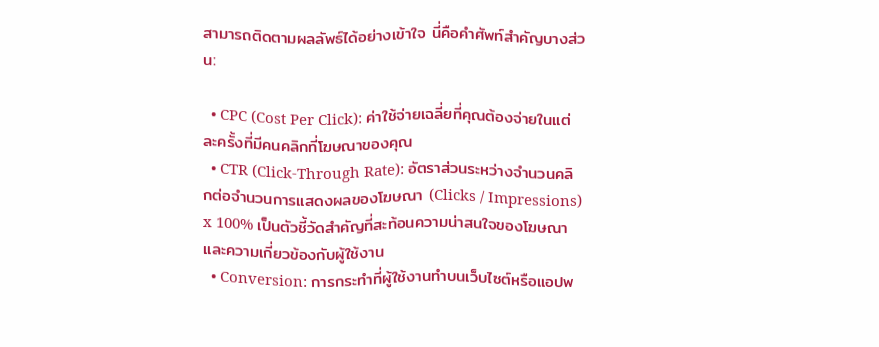สามารถติดตามผลลัพธ์ได้อย่างเข้าใจ นี่คือคำศัพท์สำคัญบางส่วน:

  • CPC (Cost Per Click): ค่าใช้จ่ายเฉลี่ยที่คุณต้องจ่ายในแต่ละครั้งที่มีคนคลิกที่โฆษณาของคุณ
  • CTR (Click-Through Rate): อัตราส่วนระหว่างจำนวนคลิกต่อจำนวนการแสดงผลของโฆษณา (Clicks / Impressions) x 100% เป็นตัวชี้วัดสำคัญที่สะท้อนความน่าสนใจของโฆษณาและความเกี่ยวข้องกับผู้ใช้งาน
  • Conversion: การกระทำที่ผู้ใช้งานทำบนเว็บไซต์หรือแอปพ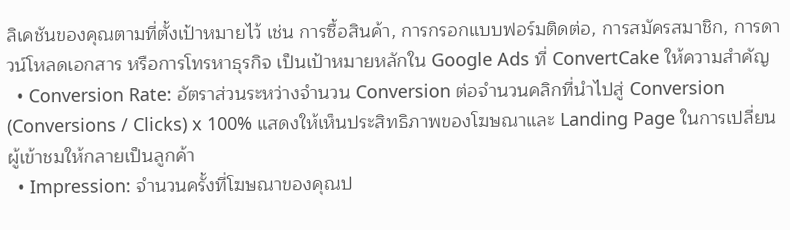ลิเคชันของคุณตามที่ตั้งเป้าหมายไว้ เช่น การซื้อสินค้า, การกรอกแบบฟอร์มติดต่อ, การสมัครสมาชิก, การดาวน์โหลดเอกสาร หรือการโทรหาธุรกิจ เป็นเป้าหมายหลักใน Google Ads ที่ ConvertCake ให้ความสำคัญ
  • Conversion Rate: อัตราส่วนระหว่างจำนวน Conversion ต่อจำนวนคลิกที่นำไปสู่ Conversion (Conversions / Clicks) x 100% แสดงให้เห็นประสิทธิภาพของโฆษณาและ Landing Page ในการเปลี่ยนผู้เข้าชมให้กลายเป็นลูกค้า
  • Impression: จำนวนครั้งที่โฆษณาของคุณป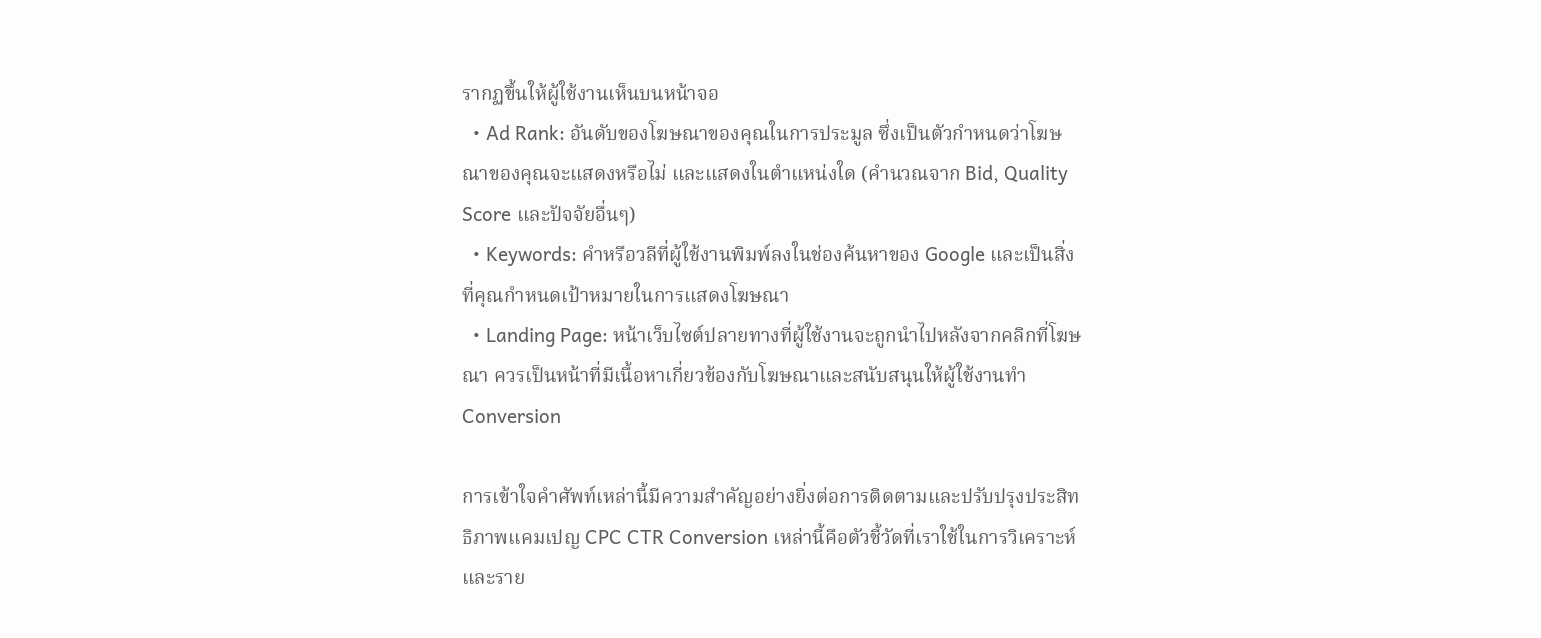รากฏขึ้นให้ผู้ใช้งานเห็นบนหน้าจอ
  • Ad Rank: อันดับของโฆษณาของคุณในการประมูล ซึ่งเป็นตัวกำหนดว่าโฆษณาของคุณจะแสดงหรือไม่ และแสดงในตำแหน่งใด (คำนวณจาก Bid, Quality Score และปัจจัยอื่นๆ)
  • Keywords: คำหรือวลีที่ผู้ใช้งานพิมพ์ลงในช่องค้นหาของ Google และเป็นสิ่งที่คุณกำหนดเป้าหมายในการแสดงโฆษณา
  • Landing Page: หน้าเว็บไซต์ปลายทางที่ผู้ใช้งานจะถูกนำไปหลังจากคลิกที่โฆษณา ควรเป็นหน้าที่มีเนื้อหาเกี่ยวข้องกับโฆษณาและสนับสนุนให้ผู้ใช้งานทำ Conversion

การเข้าใจคำศัพท์เหล่านี้มีความสำคัญอย่างยิ่งต่อการติดตามและปรับปรุงประสิทธิภาพแคมเปญ CPC CTR Conversion เหล่านี้คือตัวชี้วัดที่เราใช้ในการวิเคราะห์และราย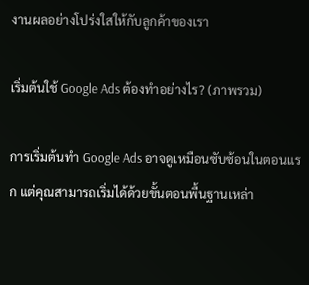งานผลอย่างโปร่งใสให้กับลูกค้าของเรา

เริ่มต้นใช้ Google Ads ต้องทำอย่างไร? (ภาพรวม)

การเริ่มต้นทำ Google Ads อาจดูเหมือนซับซ้อนในตอนแรก แต่คุณสามารถเริ่มได้ด้วยขั้นตอนพื้นฐานเหล่า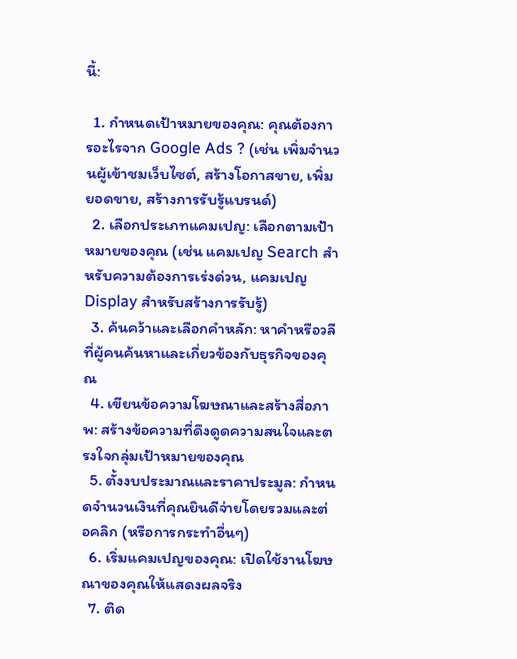นี้:

  1. กำหนดเป้าหมายของคุณ: คุณต้องการอะไรจาก Google Ads ? (เช่น เพิ่มจำนวนผู้เข้าชมเว็บไซต์, สร้างโอกาสขาย, เพิ่มยอดขาย, สร้างการรับรู้แบรนด์)
  2. เลือกประเภทแคมเปญ: เลือกตามเป้าหมายของคุณ (เช่น แคมเปญ Search สำหรับความต้องการเร่งด่วน, แคมเปญ Display สำหรับสร้างการรับรู้)
  3. ค้นคว้าและเลือกคำหลัก: หาคำหรือวลีที่ผู้คนค้นหาและเกี่ยวข้องกับธุรกิจของคุณ
  4. เขียนข้อความโฆษณาและสร้างสื่อภาพ: สร้างข้อความที่ดึงดูดความสนใจและตรงใจกลุ่มเป้าหมายของคุณ
  5. ตั้งงบประมาณและราคาประมูล: กำหนดจำนวนเงินที่คุณยินดีจ่ายโดยรวมและต่อคลิก (หรือการกระทำอื่นๆ)
  6. เริ่มแคมเปญของคุณ: เปิดใช้งานโฆษณาของคุณให้แสดงผลจริง
  7. ติด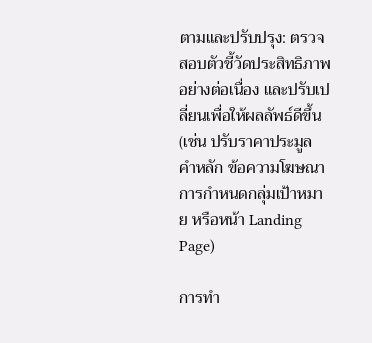ตามและปรับปรุง: ตรวจสอบตัวชี้วัดประสิทธิภาพอย่างต่อเนื่อง และปรับเปลี่ยนเพื่อให้ผลลัพธ์ดีขึ้น (เช่น ปรับราคาประมูล คำหลัก ข้อความโฆษณา การกำหนดกลุ่มเป้าหมาย หรือหน้า Landing Page)

การทำ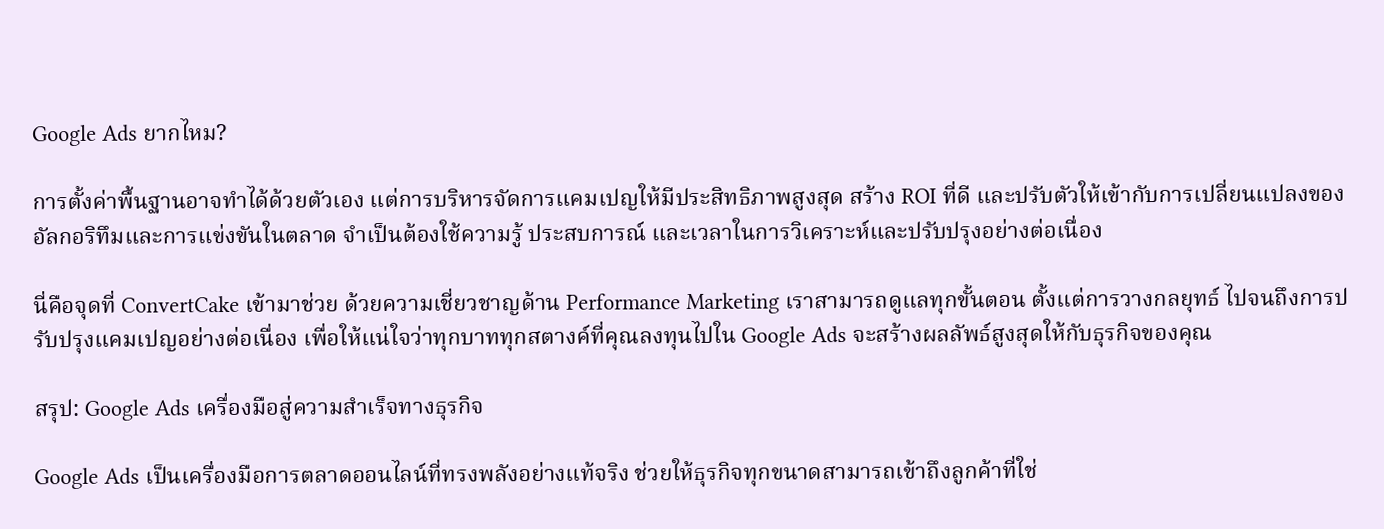Google Ads ยากไหม?

การตั้งค่าพื้นฐานอาจทำได้ด้วยตัวเอง แต่การบริหารจัดการแคมเปญให้มีประสิทธิภาพสูงสุด สร้าง ROI ที่ดี และปรับตัวให้เข้ากับการเปลี่ยนแปลงของอัลกอริทึมและการแข่งขันในตลาด จำเป็นต้องใช้ความรู้ ประสบการณ์ และเวลาในการวิเคราะห์และปรับปรุงอย่างต่อเนื่อง

นี่คือจุดที่ ConvertCake เข้ามาช่วย ด้วยความเชี่ยวชาญด้าน Performance Marketing เราสามารถดูแลทุกขั้นตอน ตั้งแต่การวางกลยุทธ์ ไปจนถึงการปรับปรุงแคมเปญอย่างต่อเนื่อง เพื่อให้แน่ใจว่าทุกบาททุกสตางค์ที่คุณลงทุนไปใน Google Ads จะสร้างผลลัพธ์สูงสุดให้กับธุรกิจของคุณ

สรุป: Google Ads เครื่องมือสู่ความสำเร็จทางธุรกิจ

Google Ads เป็นเครื่องมือการตลาดออนไลน์ที่ทรงพลังอย่างแท้จริง ช่วยให้ธุรกิจทุกขนาดสามารถเข้าถึงลูกค้าที่ใช่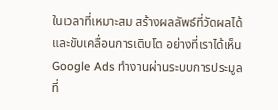ในเวลาที่เหมาะสม สร้างผลลัพธ์ที่วัดผลได้ และขับเคลื่อนการเติบโต อย่างที่เราได้เห็น Google Ads ทำงานผ่านระบบการประมูลที่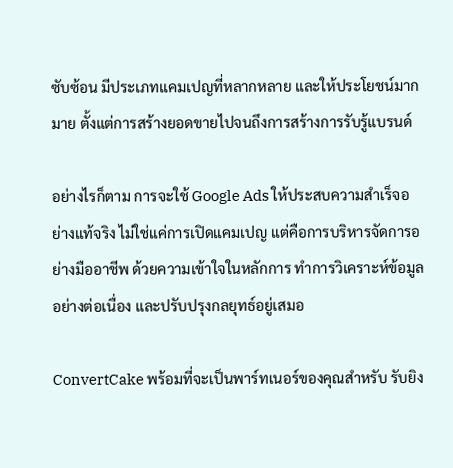ซับซ้อน มีประเภทแคมเปญที่หลากหลาย และให้ประโยชน์มากมาย ตั้งแต่การสร้างยอดขายไปจนถึงการสร้างการรับรู้แบรนด์

อย่างไรก็ตาม การจะใช้ Google Ads ให้ประสบความสำเร็จอย่างแท้จริง ไม่ใช่แค่การเปิดแคมเปญ แต่คือการบริหารจัดการอย่างมืออาชีพ ด้วยความเข้าใจในหลักการ ทำการวิเคราะห์ข้อมูลอย่างต่อเนื่อง และปรับปรุงกลยุทธ์อยู่เสมอ

ConvertCake พร้อมที่จะเป็นพาร์ทเนอร์ของคุณสำหรับ รับยิง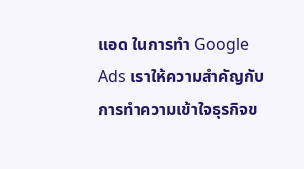แอด ในการทำ Google Ads เราให้ความสำคัญกับการทำความเข้าใจธุรกิจข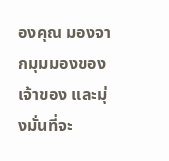องคุณ มองจากมุมมองของเจ้าของ และมุ่งมั่นที่จะ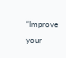“Improve your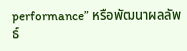performance” หรือพัฒนาผลลัพธ์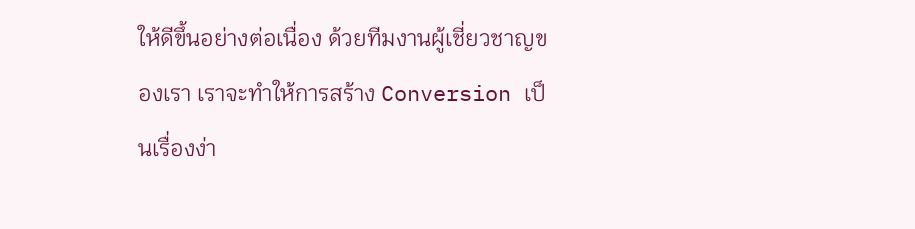ให้ดีขึ้นอย่างต่อเนื่อง ด้วยทีมงานผู้เชี่ยวชาญของเรา เราจะทำให้การสร้าง Conversion เป็นเรื่องง่า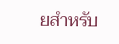ยสำหรับ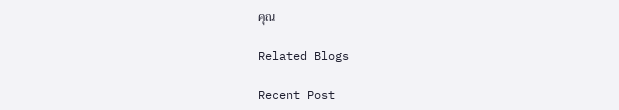คุณ

Related Blogs

Recent Post